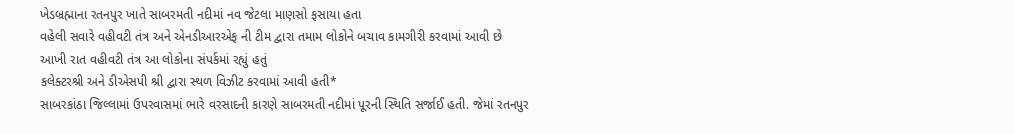ખેડબ્રહ્માના રતનપુર ખાતે સાબરમતી નદીમાં નવ જેટલા માણસો ફસાયા હતા
વહેલી સવારે વહીવટી તંત્ર અને એનડીઆરએફ ની ટીમ દ્વારા તમામ લોકોને બચાવ કામગીરી કરવામાં આવી છે
આખી રાત વહીવટી તંત્ર આ લોકોના સંપર્કમાં રહ્યું હતું
કલેક્ટરશ્રી અને ડીએસપી શ્રી દ્વારા સ્થળ વિઝીટ કરવામાં આવી હતી*
સાબરકાંઠા જિલ્લામાં ઉપરવાસમાં ભારે વરસાદની કારણે સાબરમતી નદીમાં પૂરની સ્થિતિ સર્જાઈ હતી. જેમાં રતનપુર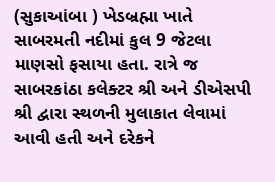(સુકાઆંબા ) ખેડબ્રહ્મા ખાતે સાબરમતી નદીમાં કુલ 9 જેટલા માણસો ફસાયા હતા. રાત્રે જ સાબરકાંઠા કલેક્ટર શ્રી અને ડીએસપી શ્રી દ્વારા સ્થળની મુલાકાત લેવામાં આવી હતી અને દરેકને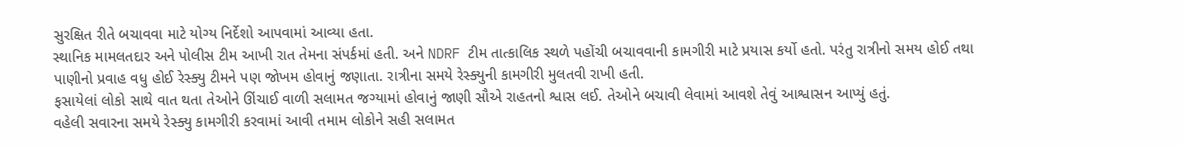સુરક્ષિત રીતે બચાવવા માટે યોગ્ય નિર્દેશો આપવામાં આવ્યા હતા.
સ્થાનિક મામલતદાર અને પોલીસ ટીમ આખી રાત તેમના સંપર્કમાં હતી. અને NDRF ટીમ તાત્કાલિક સ્થળે પહોંચી બચાવવાની કામગીરી માટે પ્રયાસ કર્યો હતો. પરંતુ રાત્રીનો સમય હોઈ તથા પાણીનો પ્રવાહ વધુ હોઈ રેસ્ક્યુ ટીમને પણ જોખમ હોવાનું જણાતા. રાત્રીના સમયે રેસ્ક્યુની કામગીરી મુલતવી રાખી હતી.
ફસાયેલાં લોકો સાથે વાત થતા તેઓને ઊંચાઈ વાળી સલામત જગ્યામાં હોવાનું જાણી સૌએ રાહતનો શ્વાસ લઈ. તેઓને બચાવી લેવામાં આવશે તેવું આશ્વાસન આપ્યું હતું.
વહેલી સવારના સમયે રેસ્ક્યુ કામગીરી કરવામાં આવી તમામ લોકોને સહી સલામત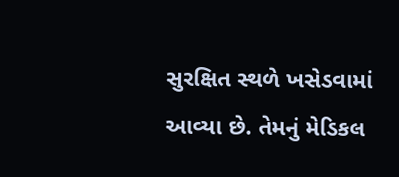સુરક્ષિત સ્થળે ખસેડવામાં આવ્યા છે. તેમનું મેડિકલ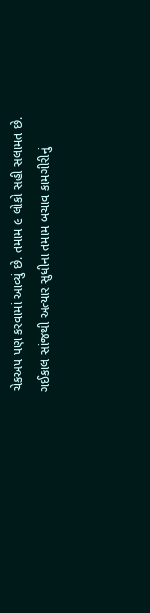ચેકઅપ પણ કરવામાં આવ્યું છે. તમામ ૯ લોકો સહી સલામત છે.
ગઈકાલ સાંજથી અત્યાર સુધીના તમામ બચાવ કામગીરીનું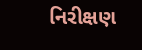નિરીક્ષણ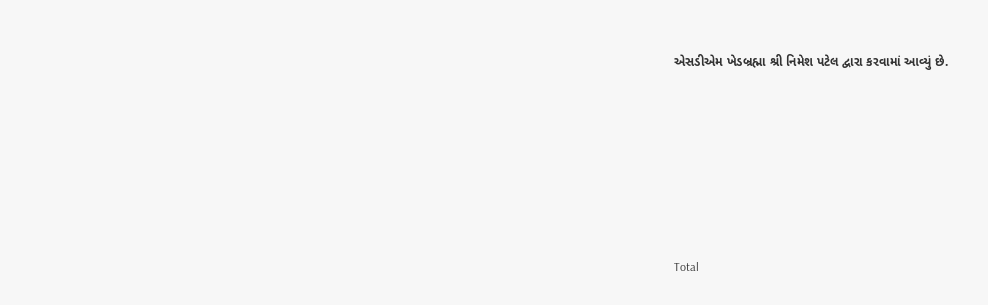એસડીએમ ખેડબ્રહ્મા શ્રી નિમેશ પટેલ દ્વારા કરવામાં આવ્યું છે.








Total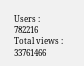Users : 782216
Total views : 33761466